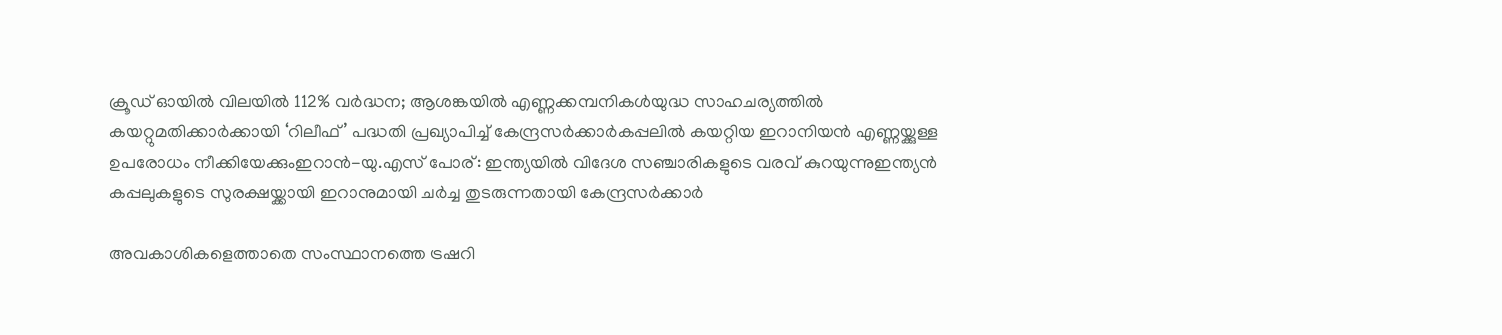ക്രൂഡ് ഓയിൽ വിലയിൽ 112% വർദ്ധന; ആശങ്കയിൽ എണ്ണക്കമ്പനികൾയുദ്ധ സാഹചര്യത്തില്‍ കയറ്റുമതിക്കാർക്കായി ‘റിലീഫ്’ പദ്ധതി പ്രഖ്യാപിച്ച് കേന്ദ്രസർക്കാർകപ്പലിൽ കയറ്റിയ ഇറാനിയൻ എണ്ണയ്ക്കുള്ള ഉപരോധം നീക്കിയേക്കുംഇറാൻ-യു.എസ് പോര്: ഇന്ത്യയില്‍ വിദേശ സഞ്ചാരികളുടെ വരവ് കുറയുന്നുഇന്ത്യൻ കപ്പലുകളുടെ സുരക്ഷയ്ക്കായി ഇറാനുമായി ചർച്ച തുടരുന്നതായി കേന്ദ്രസർക്കാർ

അവകാശികളെത്താതെ സംസ്ഥാനത്തെ ട്രഷറി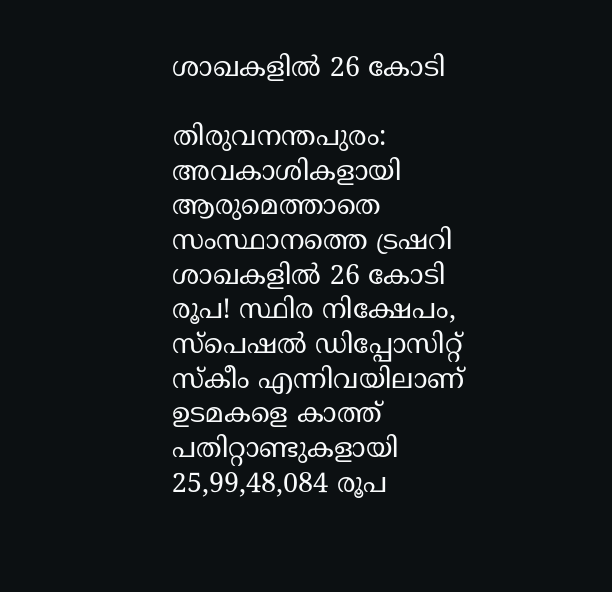ശാഖകളിൽ‌ 26 കോടി

തിരുവനന്തപുരം: അവകാശികളായി ആരുമെത്താതെ സംസ്ഥാനത്തെ ട്രഷറി ശാഖകളിൽ‌ 26 കോടി രൂപ! സ്ഥിര നിക്ഷേപം, സ്പെഷൽ ഡിപ്പോസിറ്റ് സ്കീം എന്നിവയിലാണ് ഉടമകളെ കാത്ത് പതിറ്റാണ്ടുകളായി 25,99,48,084 രൂപ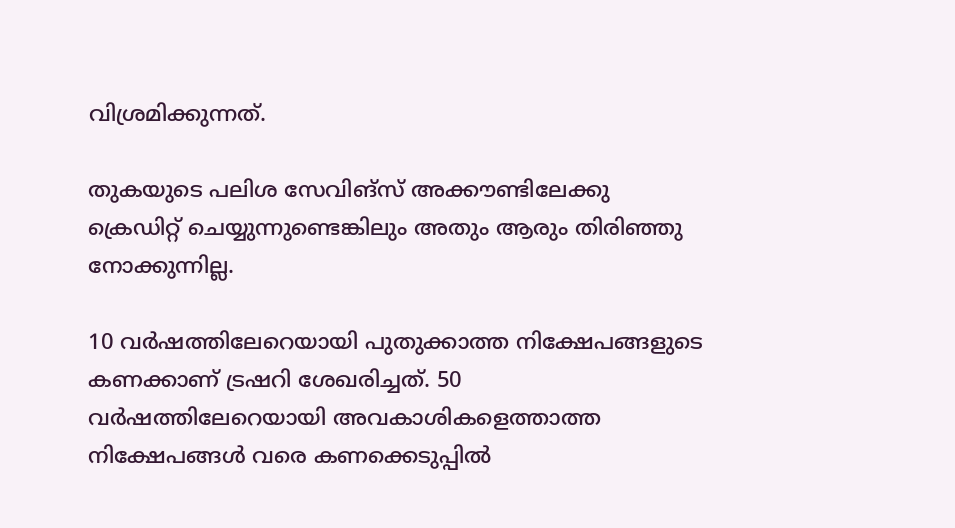വിശ്രമിക്കുന്നത്.

തുകയുടെ പലിശ സേവിങ്സ് അക്കൗണ്ടിലേക്കു ക്രെഡിറ്റ് ചെയ്യുന്നുണ്ടെങ്കിലും അതും ആരും തിരിഞ്ഞു നോക്കുന്നില്ല.

10 വർഷത്തിലേറെയായി പുതുക്കാത്ത നിക്ഷേപങ്ങളുടെ കണക്കാണ് ട്രഷറി ശേഖരിച്ചത്. 50 വർഷത്തിലേറെയായി അവകാശികളെത്താത്ത നിക്ഷേപങ്ങൾ വരെ കണക്കെടുപ്പിൽ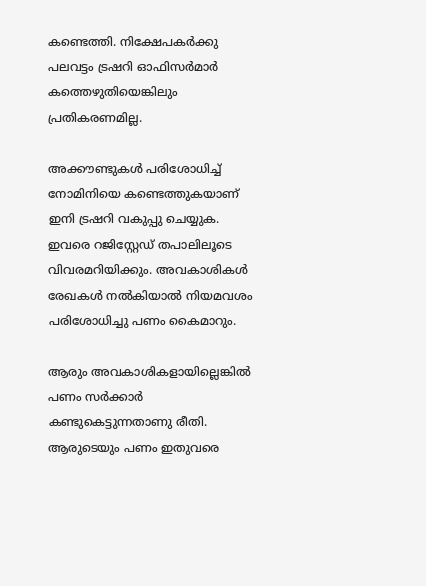കണ്ടെത്തി. നിക്ഷേപകർക്കു പലവട്ടം ട്രഷറി ഓഫിസർമാർ കത്തെഴുതിയെങ്കിലും പ്രതികരണമില്ല.

അക്കൗണ്ടുകൾ പരിശോധിച്ച് നോമിനിയെ കണ്ടെത്തുകയാണ് ഇനി ട്രഷറി വകുപ്പു ചെയ്യുക. ഇവരെ റജിസ്റ്റേഡ് തപാലിലൂടെ വിവരമറിയിക്കും. അവകാശികൾ രേഖകൾ നൽകിയാൽ നിയമവശം പരിശോധിച്ചു പണം കൈമാറും.

ആരും അവകാശികളായില്ലെങ്കിൽ പണം സർക്കാർ കണ്ടുകെട്ടുന്നതാണു രീതി. ആരുടെയും പണം ഇതുവരെ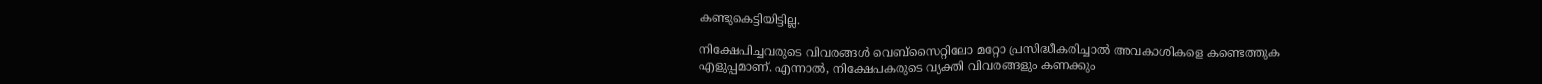കണ്ടുകെട്ടിയിട്ടില്ല.

നിക്ഷേപിച്ചവരുടെ വിവരങ്ങൾ വെബ്‌സൈറ്റിലോ മറ്റോ പ്രസിദ്ധീകരിച്ചാൽ അവകാശികളെ കണ്ടെത്തുക എളുപ്പമാണ്. എന്നാൽ, നിക്ഷേപകരുടെ വ്യക്തി വിവരങ്ങളും കണക്കും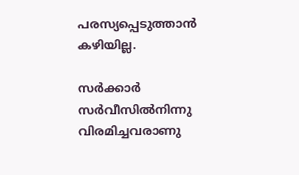പരസ്യപ്പെടുത്താൻ കഴിയില്ല.

സർക്കാർ സർവീസിൽനിന്നു വിരമിച്ചവരാണു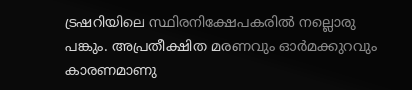ട്രഷറിയിലെ സ്ഥിരനിക്ഷേപകരിൽ നല്ലൊരു പങ്കും. അപ്രതീക്ഷിത മരണവും ഓർമക്കുറവും കാരണമാണു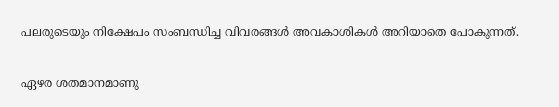പലരുടെയും നിക്ഷേപം സംബന്ധിച്ച വിവരങ്ങൾ അവകാശികൾ അറിയാതെ പോകുന്നത്.

ഏഴര ശതമാനമാണു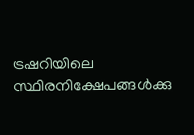ട്രഷറിയിലെ സ്ഥിരനിക്ഷേപങ്ങൾക്കു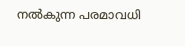നൽകുന്ന പരമാവധി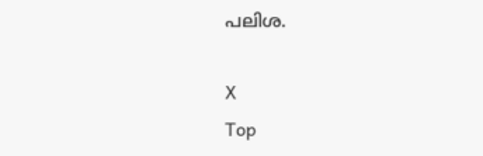പലിശ.

X
Top